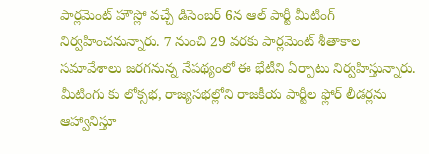పార్లమెంట్ హౌస్లో వచ్చే డిసెంబర్ 6న ఆల్ పార్టీ మీటింగ్ నిర్వహించనున్నారు. 7 నుంచి 29 వరకు పార్లమెంట్ శీతాకాల సమావేశాలు జరగనున్న నేపథ్యంలో ఈ భేటీని ఏర్పాటు నిర్వహిస్తున్నారు. మీటింగు కు లోక్సభ, రాజ్యసభల్లోని రాజకీయ పార్టీల ఫ్లోర్ లీడర్లను ఆహ్వానిస్తూ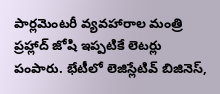పార్లమెంటరీ వ్యవహారాల మంత్రి ప్రహ్లాద్ జోషి ఇప్పటికే లెటర్లు పంపారు. భేటీలో లెజిస్లేటివ్ బిజినెస్,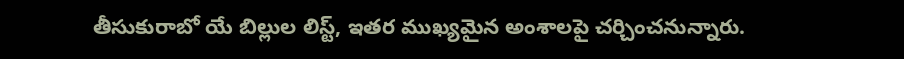తీసుకురాబో యే బిల్లుల లిస్ట్, ఇతర ముఖ్యమైన అంశాలపై చర్చించనున్నారు.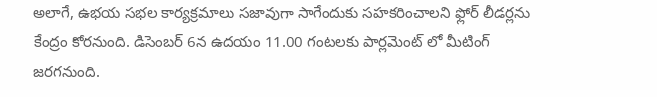అలాగే, ఉభయ సభల కార్యక్రమాలు సజావుగా సాగేందుకు సహకరించాలని ఫ్లోర్ లీడర్లను కేంద్రం కోరనుంది. డిసెంబర్ 6న ఉదయం 11.00 గంటలకు పార్లమెంట్ లో మీటింగ్ జరగనుంది.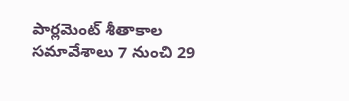పార్లమెంట్ శీతాకాల సమావేశాలు 7 నుంచి 29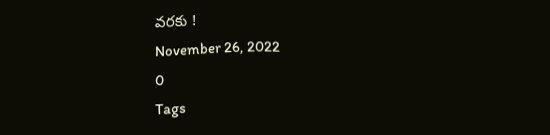వరకు !
November 26, 2022
0
Tags